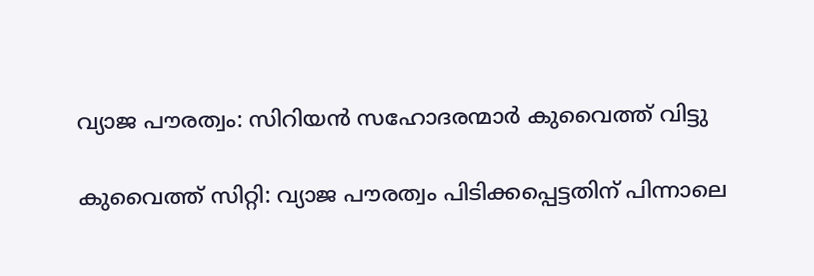വ്യാജ പൗരത്വം: സിറിയൻ സഹോദരന്മാർ കുവൈത്ത് വിട്ടു

കുവൈത്ത് സിറ്റി: വ്യാജ പൗരത്വം പിടിക്കപ്പെട്ടതിന് പിന്നാലെ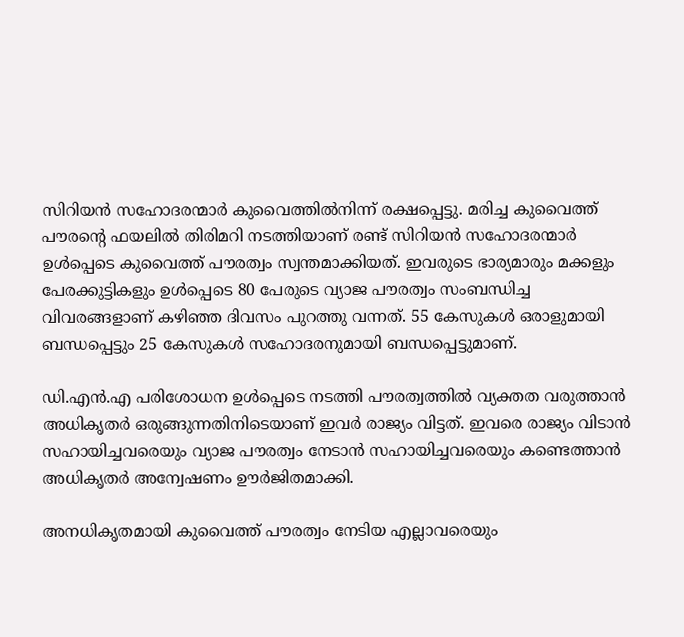സിറിയൻ സഹോദരന്മാർ കുവൈത്തിൽനിന്ന് രക്ഷപ്പെട്ടു. മരിച്ച കുവൈത്ത് പൗരന്റെ ഫയലിൽ തിരിമറി നടത്തിയാണ് രണ്ട് സിറിയൻ സഹോദരന്മാർ ഉൾപ്പെടെ കുവൈത്ത് പൗരത്വം സ്വന്തമാക്കിയത്. ഇവരുടെ ഭാര്യമാരും മക്കളും പേരക്കുട്ടികളും ഉൾപ്പെടെ 80 പേരുടെ വ്യാജ പൗരത്വം സംബന്ധിച്ച വിവരങ്ങളാണ് കഴിഞ്ഞ ദിവസം പുറത്തു വന്നത്. 55 കേസുകൾ ഒരാളുമായി ബന്ധപ്പെട്ടും 25 കേസുകൾ സഹോദരനുമായി ബന്ധപ്പെട്ടുമാണ്.

ഡി.എൻ.എ പരിശോധന ഉൾപ്പെടെ നടത്തി പൗരത്വത്തിൽ വ്യക്തത വരുത്താൻ അധികൃതർ ഒരുങ്ങുന്നതിനിടെയാണ് ഇവർ രാജ്യം വിട്ടത്. ഇവരെ രാജ്യം വിടാൻ സഹായിച്ചവരെയും വ്യാജ പൗരത്വം നേടാൻ സഹായിച്ചവരെയും കണ്ടെത്താൻ അധികൃതർ അന്വേഷണം ഊർജിതമാക്കി.

അനധികൃതമായി കുവൈത്ത് പൗരത്വം നേടിയ എല്ലാവരെയും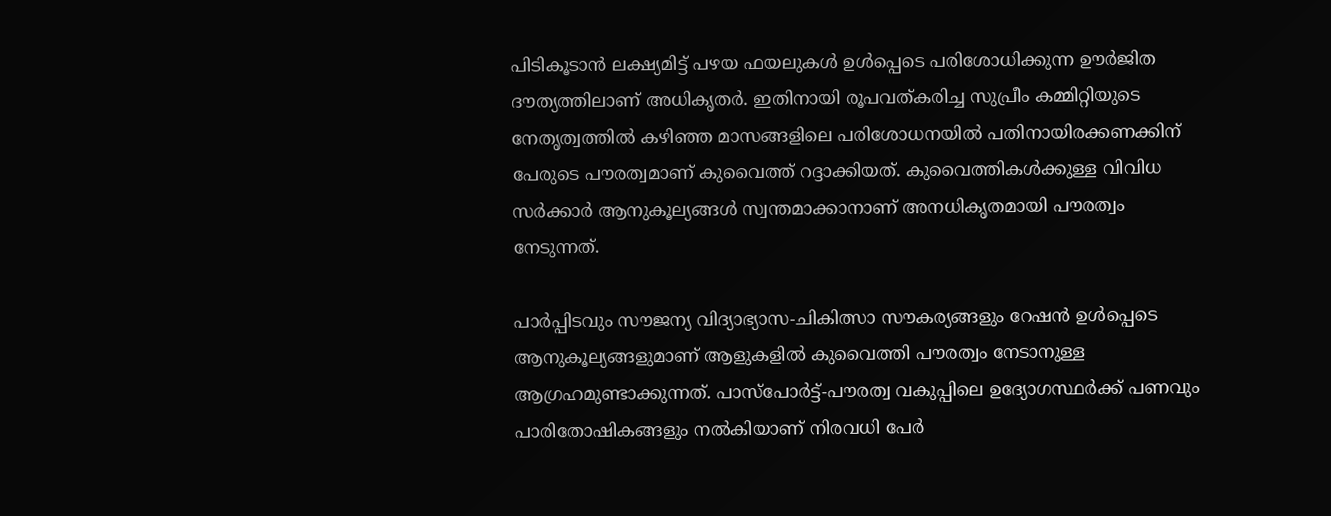പിടികൂടാൻ ലക്ഷ്യമിട്ട് പഴയ ഫയലുകൾ ഉൾപ്പെടെ പരിശോധിക്കുന്ന ഊർജിത ദൗത്യത്തിലാണ് അധികൃതർ. ഇതിനായി രൂപവത്കരിച്ച സുപ്രീം കമ്മിറ്റിയുടെ നേതൃത്വത്തിൽ കഴിഞ്ഞ മാസങ്ങളിലെ പരിശോധനയിൽ പതിനായിരക്കണക്കിന് പേരുടെ പൗരത്വമാണ് കുവൈത്ത് റദ്ദാക്കിയത്. കുവൈത്തികൾക്കുള്ള വിവിധ സർക്കാർ ആനുകൂല്യങ്ങൾ സ്വന്തമാക്കാനാണ് അനധികൃതമായി പൗരത്വം നേടുന്നത്.

പാർപ്പിടവും സൗജന്യ വിദ്യാഭ്യാസ-ചികിത്സാ സൗകര്യങ്ങളും റേഷൻ ഉൾപ്പെടെ ആനുകൂല്യങ്ങളുമാണ് ആളുകളിൽ കുവൈത്തി പൗരത്വം നേടാനുള്ള ആഗ്രഹമുണ്ടാക്കുന്നത്. പാസ്പോർട്ട്-പൗരത്വ വകുപ്പിലെ ഉദ്യോഗസ്ഥർക്ക് പണവും പാരിതോഷികങ്ങളും നൽകിയാണ് നിരവധി പേർ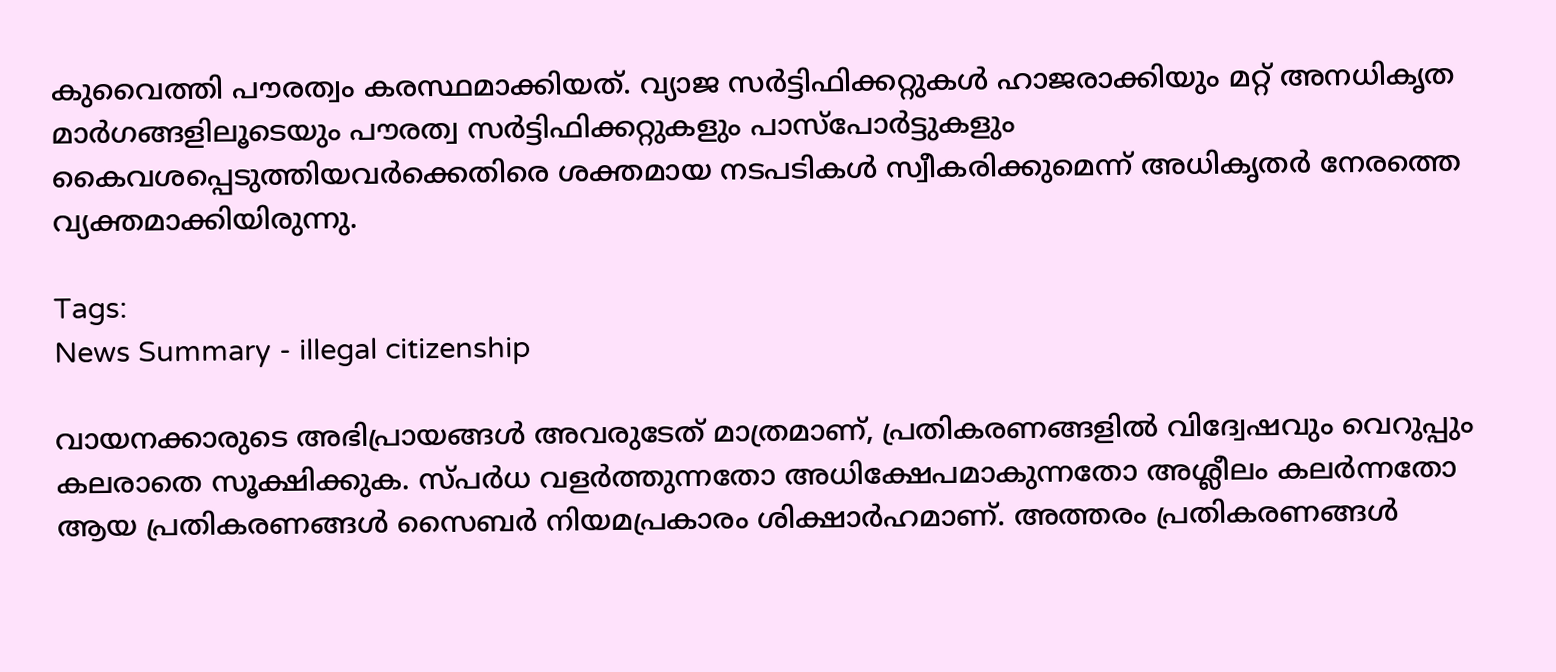കുവൈത്തി പൗരത്വം കരസ്ഥമാക്കിയത്. വ്യാജ സർട്ടിഫിക്കറ്റുകൾ ഹാജരാക്കിയും മറ്റ് അനധികൃത മാർഗങ്ങളിലൂടെയും പൗരത്വ സർട്ടിഫിക്കറ്റുകളും പാസ്പോർട്ടുകളും കൈവശപ്പെടുത്തിയവർക്കെതിരെ ശക്തമായ നടപടികൾ സ്വീകരിക്കുമെന്ന് അധികൃതർ നേരത്തെ വ്യക്തമാക്കിയിരുന്നു.

Tags:
News Summary - illegal citizenship

വായനക്കാരുടെ അഭിപ്രായങ്ങള്‍ അവരുടേത് മാത്രമാണ്, പ്രതികരണങ്ങളിൽ വിദ്വേഷവും വെറുപ്പും കലരാതെ സൂക്ഷിക്കുക. സ്പർധ വളർത്തുന്നതോ അധിക്ഷേപമാകുന്നതോ അശ്ലീലം കലർന്നതോ ആയ പ്രതികരണങ്ങൾ സൈബർ നിയമപ്രകാരം ശിക്ഷാർഹമാണ്. അത്തരം പ്രതികരണങ്ങൾ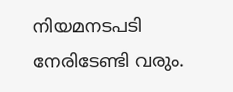നിയമനടപടി നേരിടേണ്ടി വരും.